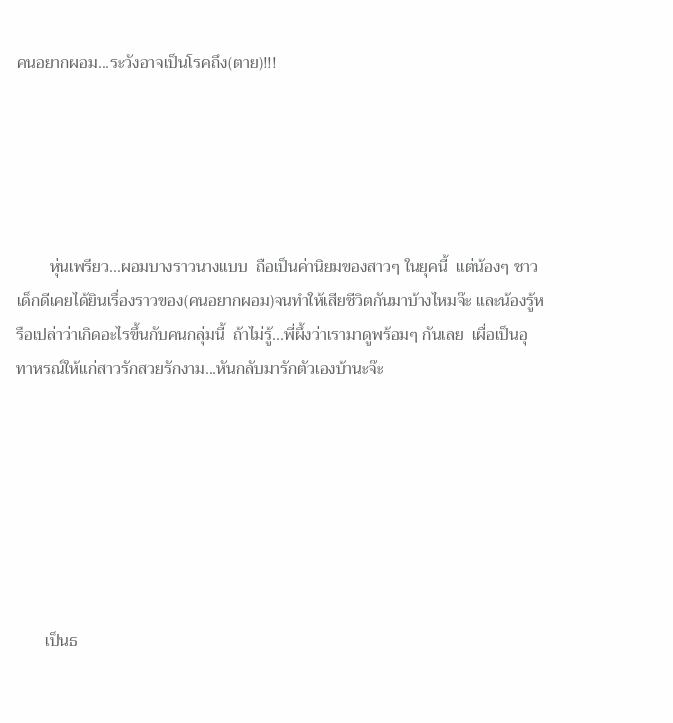คนอยากผอม...ระวังอาจเป็นโรคถึง(ตาย)!!!





        หุ่นเพรียว...ผอมบางราวนางแบบ  ถือเป็นค่านิยมของสาวๆ ในยุคนี้  แต่น้องๆ ชาวเด็กดีเคยได้ยินเรื่องราวของ(คนอยากผอม)จนทำให้เสียชีวิตกันมาบ้างไหมจ๊ะ และน้องรู้หรือเปล่าว่าเกิดอะไรขึ้นกับคนกลุ่มนี้  ถ้าไม่รู้...พี่ผึ้งว่าเรามาดูพร้อมๆ กันเลย  เผื่อเป็นอุทาหรณ์ให้แก่สาวรักสวยรักงาม...หันกลับมารักตัวเองบ้านะจ๊ะ







       เป็นธ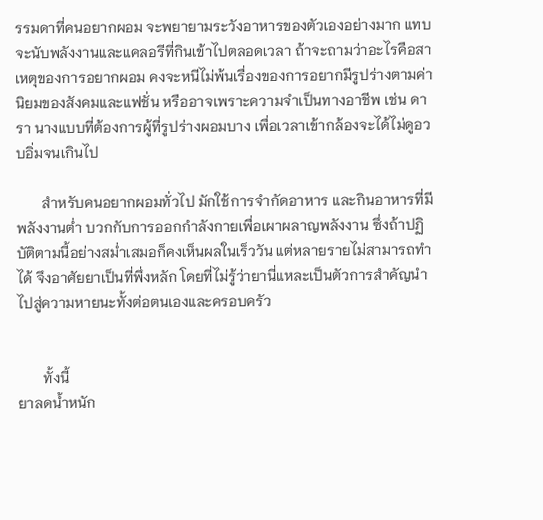รรมดาที่คนอยากผอม จะพยายามระวังอาหารของตัวเองอย่างมาก แทบจะนับพลังงานและแคลอรีที่กินเข้าไปตลอดเวลา ถ้าจะถามว่าอะไรคือสาเหตุของการอยากผอม คงจะหนีไม่พ้นเรื่องของการอยากมีรูปร่างตามค่านิยมของสังคมและแฟชั่น หรืออาจเพราะความจำเป็นทางอาชีพ เช่น ดารา นางแบบที่ต้องการผู้ที่รูปร่างผอมบาง เพื่อเวลาเข้ากล้องจะได้ไม่ดูอวบอิ่มจนเกินไป

       สำหรับคนอยากผอมทั่วไป มักใช้การจำกัดอาหาร และกินอาหารที่มีพลังงานต่ำ บวกกับการออกกำลังกายเพื่อเผาผลาญพลังงาน ซึ่งถ้าปฏิบัติตามนี้อย่างสม่ำเสมอก็คงเห็นผลในเร็ววัน แต่หลายรายไม่สามารถทำได้ จึงอาศัยยาเป็นที่พึ่งหลัก โดยที่ไม่รู้ว่ายานี่แหละเป็นตัวการสำคัญนำไปสู่ความหายนะทั้งต่อตนเองและครอบครัว


       ทั้งนี้
ยาลดน้ำหนัก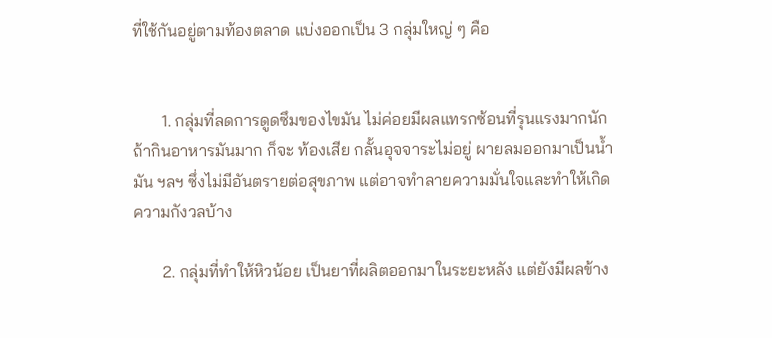ที่ใช้กันอยู่ตามท้องตลาด แบ่งออกเป็น 3 กลุ่มใหญ่ ๆ คือ


       1. กลุ่มที่ลดการดูดซึมของไขมัน ไม่ค่อยมีผลแทรกซ้อนที่รุนแรงมากนัก ถ้ากินอาหารมันมาก ก็จะ ท้องเสีย กลั้นอุจจาระไม่อยู่ ผายลมออกมาเป็นน้ำมัน ฯลฯ ซึ่งไม่มีอันตรายต่อสุขภาพ แต่อาจทำลายความมั่นใจและทำให้เกิดความกังวลบ้าง

       2. กลุ่มที่ทำให้หิวน้อย เป็นยาที่ผลิตออกมาในระยะหลัง แต่ยังมีผลข้าง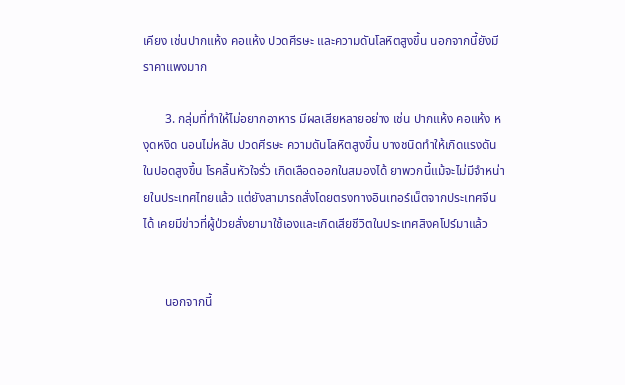เคียง เช่นปากแห้ง คอแห้ง ปวดศีรษะ และความดันโลหิตสูงขึ้น นอกจากนี้ยังมีราคาแพงมาก

       3. กลุ่มที่ทำให้ไม่อยากอาหาร มีผลเสียหลายอย่าง เช่น ปากแห้ง คอแห้ง หงุดหงิด นอนไม่หลับ ปวดศีรษะ ความดันโลหิตสูงขึ้น บางชนิดทำให้เกิดแรงดันในปอดสูงขึ้น โรคลิ้นหัวใจรั่ว เกิดเลือดออกในสมองได้ ยาพวกนี้แม้จะไม่มีจำหน่ายในประเทศไทยแล้ว แต่ยังสามารถสั่งโดยตรงทางอินเทอร์เน็ตจากประเทศจีนได้ เคยมีข่าวที่ผู้ป่วยสั่งยามาใช้เองและเกิดเสียชีวิตในประเทศสิงคโปร์มาแล้ว


       นอกจากนี้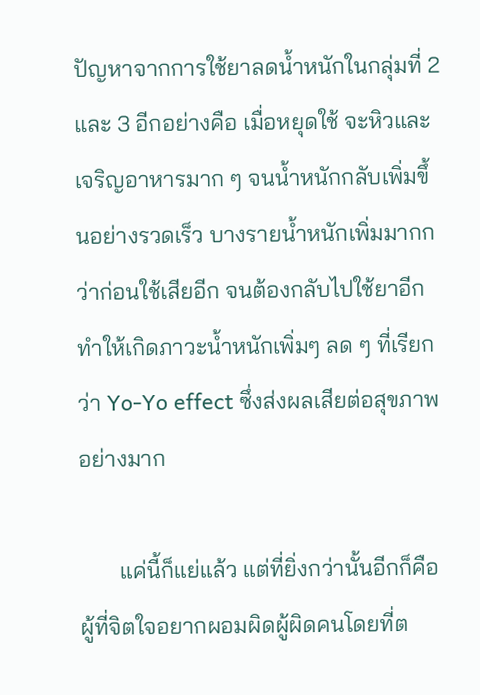ปัญหาจากการใช้ยาลดน้ำหนักในกลุ่มที่ 2 และ 3 อีกอย่างคือ เมื่อหยุดใช้ จะหิวและเจริญอาหารมาก ๆ จนน้ำหนักกลับเพิ่มขึ้นอย่างรวดเร็ว บางรายน้ำหนักเพิ่มมากกว่าก่อนใช้เสียอีก จนต้องกลับไปใช้ยาอีก ทำให้เกิดภาวะน้ำหนักเพิ่มๆ ลด ๆ ที่เรียกว่า Yo-Yo effect ซึ่งส่งผลเสียต่อสุขภาพอย่างมาก

       แค่นี้ก็แย่แล้ว แต่ที่ยิ่งกว่านั้นอีกก็คือผู้ที่จิตใจอยากผอมผิดผู้ผิดคนโดยที่ต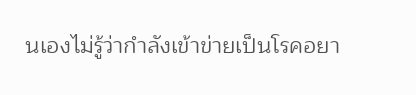นเองไม่รู้ว่ากำลังเข้าข่ายเป็นโรคอยา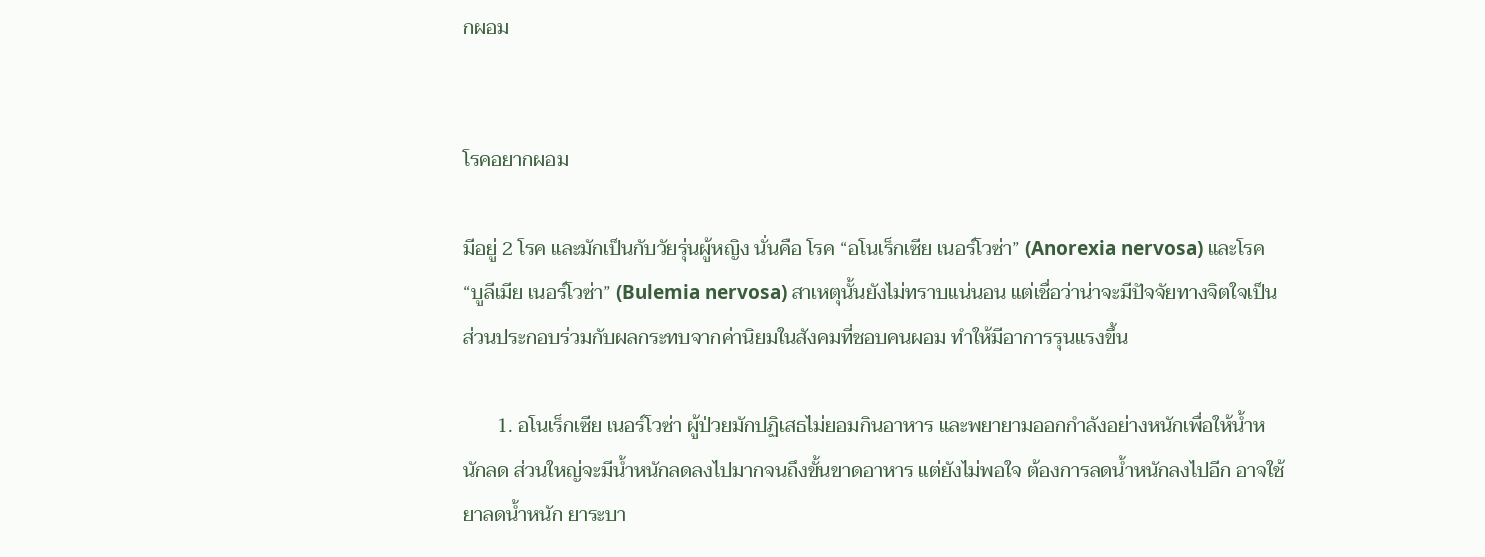กผอม


โรคอยากผอม

มีอยู่ 2 โรค และมักเป็นกับวัยรุ่นผู้หญิง นั่นคือ โรค “อโนเร็กเซีย เนอร์โวซ่า” (Anorexia nervosa) และโรค “บูลีเมีย เนอร์โวซ่า” (Bulemia nervosa) สาเหตุนั้นยังไม่ทราบแน่นอน แต่เชื่อว่าน่าจะมีปัจจัยทางจิตใจเป็นส่วนประกอบร่วมกับผลกระทบจากค่านิยมในสังคมที่ชอบคนผอม ทำให้มีอาการรุนแรงขึ้น

       1. อโนเร็กเซีย เนอร์โวซ่า ผู้ป่วยมักปฏิเสธไม่ยอมกินอาหาร และพยายามออกกำลังอย่างหนักเพื่อให้น้ำหนักลด ส่วนใหญ่จะมีน้ำหนักลดลงไปมากจนถึงขั้นขาดอาหาร แต่ยังไม่พอใจ ต้องการลดน้ำหนักลงไปอีก อาจใช้ยาลดน้ำหนัก ยาระบา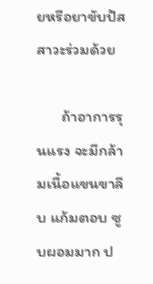ยหรือยาขับปัสสาวะร่วมด้วย

       ถ้าอาการรุนแรง จะมีกล้ามเนื้อแขนขาลีบ แก้มตอบ ซูบผอมมาก ป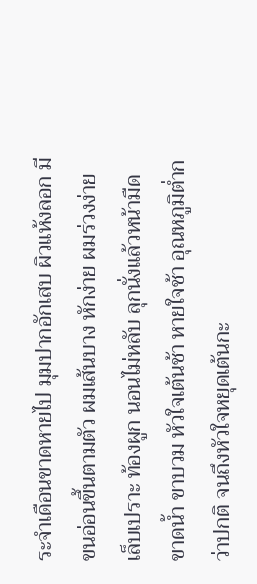ระจำเดือนขาดหายไป มุมปากอักเสบ ผิวแห้งลอก มีขนอ่อนขึ้นตามตัว ผมเส้นบาง หักง่าย ผมร่วงง่าย เล็บเปราะ ท้องผูก นอนไม่หลับ ลุกนั่งแล้วหน้ามืด ขาดน้ำ ขาบวม หัวใจเต้นช้า หายใจช้า อุณหภูมิต่ำกว่าปกติ จนถึงหัวใจหยุดเต้นกะ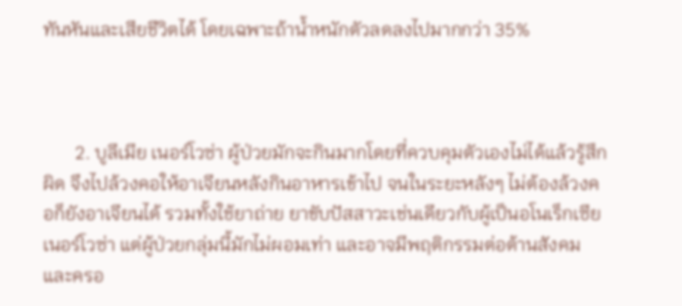ทันหันและเสียชีวิตได้ โดยเฉพาะถ้าน้ำหนักตัวลดลงไปมากกว่า 35%



       2. บูลีเมีย เนอร์โวซ่า ผู้ป่วยมักจะกินมากโดยที่ควบคุมตัวเองไม่ได้แล้วรู้สึกผิด จึงไปล้วงคอให้อาเจียนหลังกินอาหารเข้าไป จนในระยะหลังๆ ไม่ต้องล้วงคอก็ยังอาเจียนได้ รวมทั้งใช้ยาถ่าย ยาขับปัสสาวะเช่นเดียวกับผู้เป็นอโนเร็กเซีย เนอร์โวซ่า แต่ผู้ป่วยกลุ่มนี้มักไม่ผอมเท่า และอาจมีพฤติกรรมต่อต้านสังคมและครอ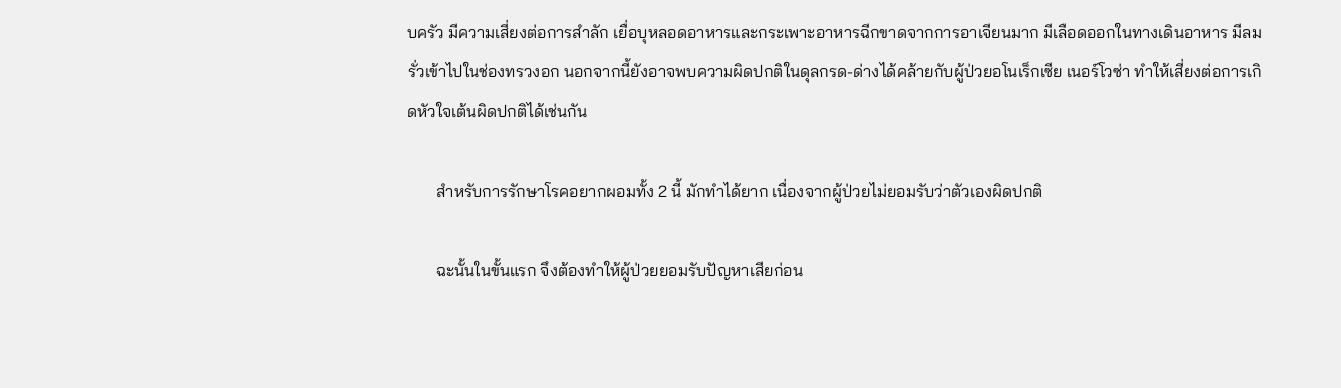บครัว มีความเสี่ยงต่อการสำลัก เยื่อบุหลอดอาหารและกระเพาะอาหารฉีกขาดจากการอาเจียนมาก มีเลือดออกในทางเดินอาหาร มีลมรั่วเข้าไปในช่องทรวงอก นอกจากนี้ยังอาจพบความผิดปกติในดุลกรด-ด่างได้คล้ายกับผู้ป่วยอโนเร็กเซีย เนอร์โวซ่า ทำให้เสี่ยงต่อการเกิดหัวใจเต้นผิดปกติได้เช่นกัน

       สำหรับการรักษาโรคอยากผอมทั้ง 2 นี้ มักทำได้ยาก เนื่องจากผู้ป่วยไม่ยอมรับว่าตัวเองผิดปกติ

       ฉะนั้นในขั้นแรก จึงต้องทำให้ผู้ป่วยยอมรับปัญหาเสียก่อน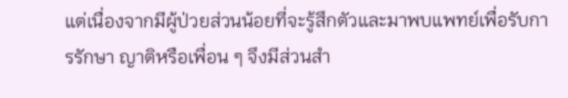แต่เนื่องจากมีผู้ป่วยส่วนน้อยที่จะรู้สึกตัวและมาพบแพทย์เพื่อรับการรักษา ญาติหรือเพื่อน ๆ จึงมีส่วนสำ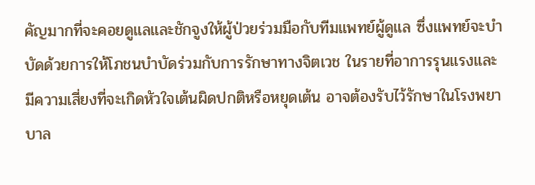คัญมากที่จะคอยดูแลและชักจูงให้ผู้ป่วยร่วมมือกับทีมแพทย์ผู้ดูแล ซึ่งแพทย์จะบำบัดด้วยการให้โภชนบำบัดร่วมกับการรักษาทางจิตเวช ในรายที่อาการรุนแรงและมีความเสี่ยงที่จะเกิดหัวใจเต้นผิดปกติหรือหยุดเต้น อาจต้องรับไว้รักษาในโรงพยาบาล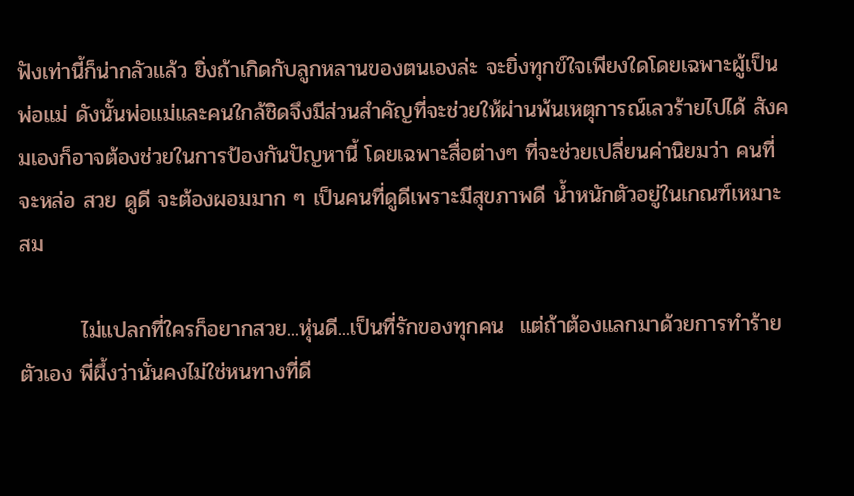ฟังเท่านี้ก็น่ากลัวแล้ว ยิ่งถ้าเกิดกับลูกหลานของตนเองล่ะ จะยิ่งทุกข์ใจเพียงใดโดยเฉพาะผู้เป็นพ่อแม่ ดังนั้นพ่อแม่และคนใกล้ชิดจึงมีส่วนสำคัญที่จะช่วยให้ผ่านพ้นเหตุการณ์เลวร้ายไปได้ สังคมเองก็อาจต้องช่วยในการป้องกันปัญหานี้ โดยเฉพาะสื่อต่างๆ ที่จะช่วยเปลี่ยนค่านิยมว่า คนที่จะหล่อ สวย ดูดี จะต้องผอมมาก ๆ เป็นคนที่ดูดีเพราะมีสุขภาพดี น้ำหนักตัวอยู่ในเกณฑ์เหมาะสม

        ไม่แปลกที่ใครก็อยากสวย...หุ่นดี...เป็นที่รักของทุกคน  แต่ถ้าต้องแลกมาด้วยการทำร้ายตัวเอง พี่ผึ้งว่านั่นคงไม่ใช่หนทางที่ดี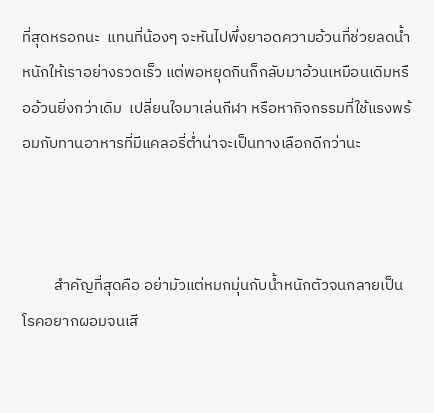ที่สุดหรอกนะ  แทนที่น้องๆ จะหันไปพึ่งยาอดความอ้วนที่ช่วยลดน้ำหนักให้เราอย่างรวดเร็ว แต่พอหยุดกินก็กลับมาอ้วนเหมือนเดิมหรืออ้วนยิ่งกว่าเดิม  เปลี่ยนใจมาเล่นกีฬา หรือหากิจกรรมที่ใช้แรงพร้อมกับทานอาหารที่มีแคลอรี่ต่ำน่าจะเป็นทางเลือกดีกว่านะ



         สำคัญที่สุดคือ อย่ามัวแต่หมกมุ่นกับน้ำหนักตัวจนกลายเป็นโรคอยากผอมจนเสี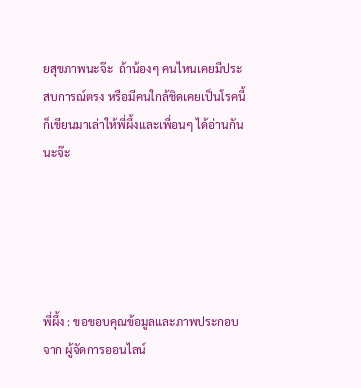ยสุขภาพนะจ๊ะ  ถ้าน้องๆ คนไหนเคยมีประสบการณ์ตรง หรือมีคนใกล้ชิดเคยเป็นโรคนี้ก็เขียนมาเล่าให้พี่ผึ้งและเพื่อนๆ ได้อ่านกันนะจ๊ะ





พี่ผึ้ง : ขอขอบคุณข้อมูลและภาพประกอบจาก ผู้จัดการออนไลน์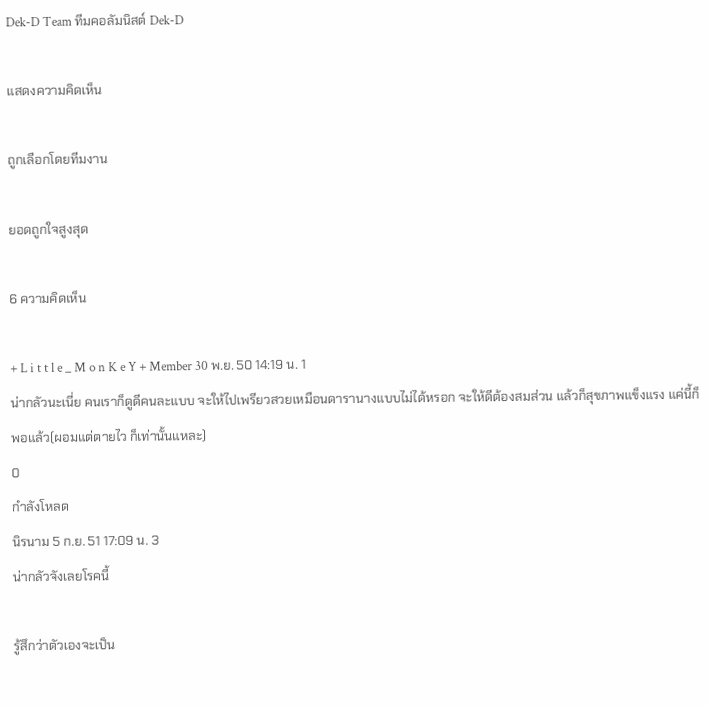Dek-D Team ทีมคอลัมนิสต์ Dek-D

แสดงความคิดเห็น

ถูกเลือกโดยทีมงาน

ยอดถูกใจสูงสุด

6 ความคิดเห็น

+ L i t t l e _ M o n K e Y + Member 30 พ.ย. 50 14:19 น. 1
น่ากลัวนะเนี่ย คนเราก็ดูดีคนละแบบ จะให้ไปเพรียวสวยเหมือนดารานางแบบไม่ได้หรอก จะให้ดีต้องสมส่วน แล้วก็สุขภาพแข็งแรง แค่นี้ก็พอแล้ว(ผอมแต่ตายไว ก็เท่านั้นแหละ)
0
กำลังโหลด
นิรนาม 5 ก.ย. 51 17:09 น. 3
น่ากลัวจังเลยโรคนี้

รู้สึกว่าตัวเองจะเป็น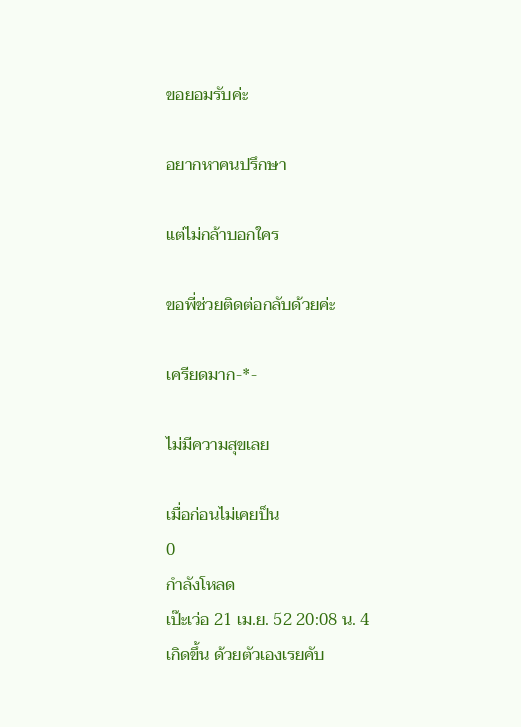ขอยอมรับค่ะ

อยากหาคนปรึกษา

แต่ไม่กล้าบอกใคร

ขอพี่ช่วยติดต่อกลับด้วยค่ะ

เครียดมาก-*-

ไม่มีความสุขเลย

เมื่อก่อนไม่เคยป็น
0
กำลังโหลด
เป๊ะเว่อ 21 เม.ย. 52 20:08 น. 4
เกิดขึ้น ด้วยตัวเองเรยคับ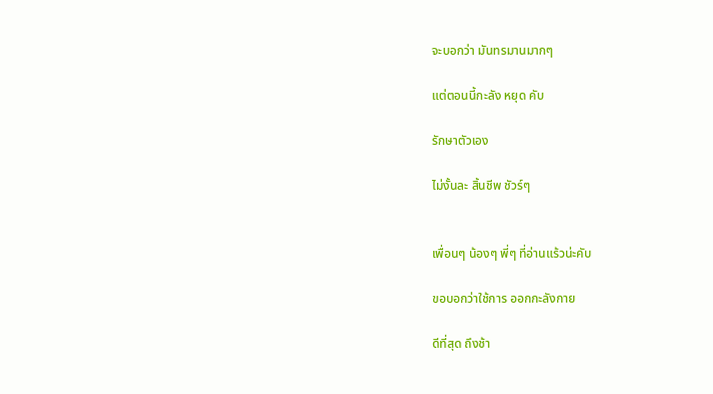จะบอกว่า มันทรมานมากๆ

แต่ตอนนี้กะลัง หยุด คับ

รักษาตัวเอง

ไม่งั้นละ สิ้นชีพ ชัวร์ๆ


เพื่อนๆ น้องๆ พี่ๆ ที่อ่านแร้วน่ะคับ

ขอบอกว่าใช้การ ออกกะลังกาย

ดีที่สุด ถึงช้า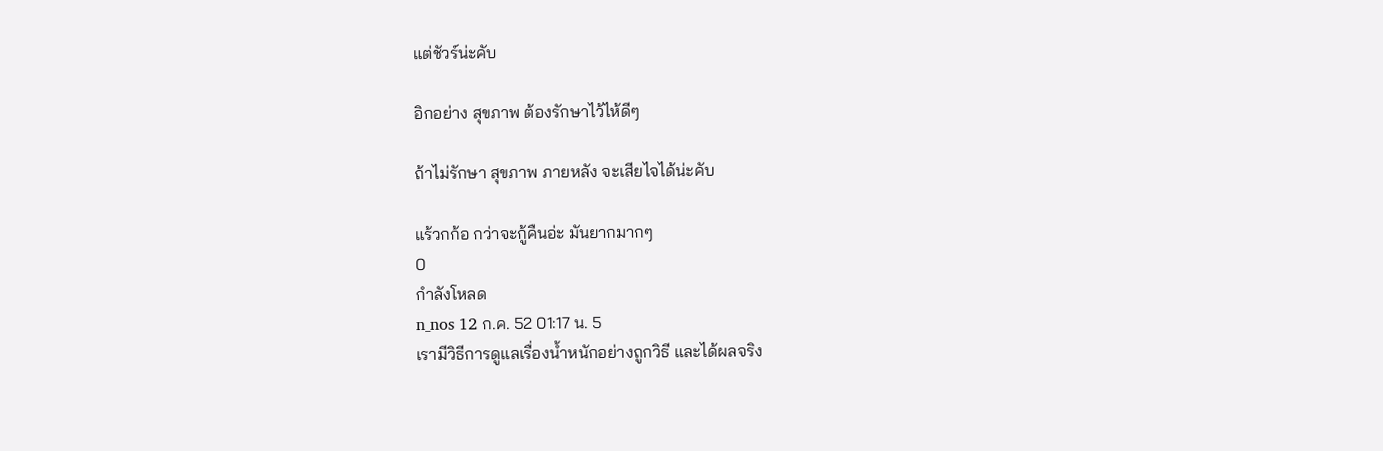แต่ชัวร์น่ะคับ

อิกอย่าง สุขภาพ ต้องรักษาไว้ไห้ดีๆ

ถ้าไม่รักษา สุขภาพ ภายหลัง จะเสียไจได้น่ะคับ

แร้วกก้อ กว่าจะกู้คืนอ่ะ มันยากมากๆ
0
กำลังโหลด
n_nos 12 ก.ค. 52 01:17 น. 5
เรามีวิธีการดูแลเรื่องน้ำหนักอย่างถูกวิธี และได้ผลจริง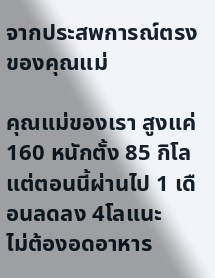จากประสพการณ์ตรงของคุณแม่

คุณแม่ของเรา สูงแค่ 160 หนักตั้ง 85 กิโล แต่ตอนนี้ผ่านไป 1 เดือนลดลง 4โลแนะ
ไม่ต้องอดอาหาร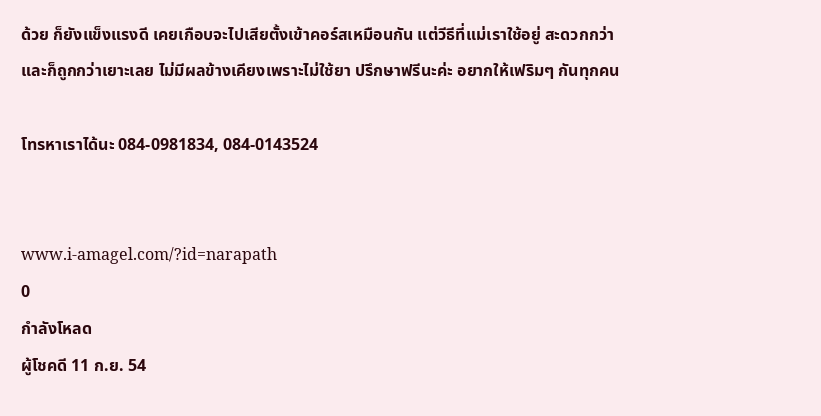ด้วย ก็ยังแข็งแรงดี เคยเกือบจะไปเสียตั้งเข้าคอร์สเหมือนกัน แต่วีธีที่แม่เราใช้อยู่ สะดวกกว่า
และก็ถูกกว่าเยาะเลย ไม่มีผลข้างเคียงเพราะไม่ใช้ยา ปรึกษาฟรีนะค่ะ อยากให้เฟริมๆ กันทุกคน

โทรหาเราได้นะ 084-0981834, 084-0143524


www.i-amagel.com/?id=narapath
0
กำลังโหลด
ผู้โชคดี 11 ก.ย. 54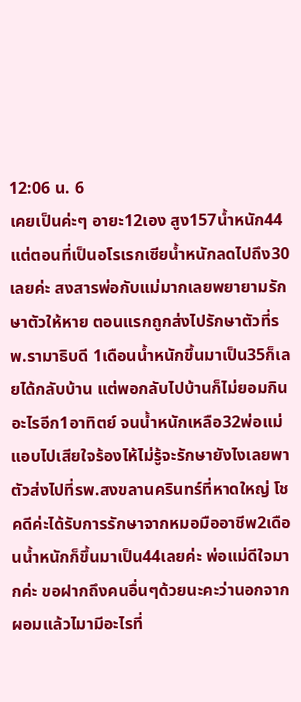12:06 น. 6
เคยเป็นค่ะๆ อายะ12เอง สูง157น้ำหนัก44แต่ตอนที่เป็นอโรเรกเซียน้ำหนักลดไปถึง30เลยค่ะ สงสารพ่อกับแม่มากเลยพยายามรักษาตัวให้หาย ตอนแรกถูกส่งไปรักษาตัวที่รพ.รามาธิบดี 1เดือนน้ำหนักขึ้นมาเป็น35ก็เลยได้กลับบ้าน แต่พอกลับไปบ้านก็ไม่ยอมกินอะไรอีก1อาทิตย์ จนน้ำหนักเหลือ32พ่อแม่แอบไปเสียใจร้องไห้ไม่รู้จะรักษายังไงเลยพาตัวส่งไปที่รพ.สงขลานครินทร์ที่หาดใหญ่ โชคดีค่ะได้รับการรักษาจากหมอมืออาชีพ2เดือนน้ำหนักก็ขึ้นมาเป็น44เลยค่ะ พ่อแม่ดีใจมากค่ะ ขอฝากถึงคนอื่นๆด้วยนะคะว่านอกจากผอมแล้วไมามีอะไรที่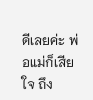ดีเลยค่ะ พ่อแม่ก็เสียใจ ถึง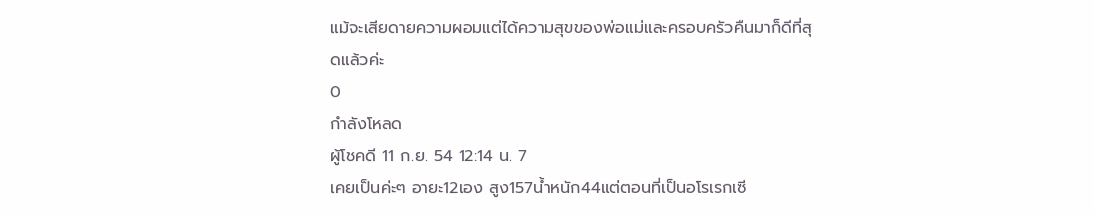แม้จะเสียดายความผอมแต่ได้ความสุขของพ่อแม่และครอบครัวคืนมาก็ดีที่สุดแล้วค่ะ
0
กำลังโหลด
ผู้โชคดี 11 ก.ย. 54 12:14 น. 7
เคยเป็นค่ะๆ อายะ12เอง สูง157น้ำหนัก44แต่ตอนที่เป็นอโรเรกเซี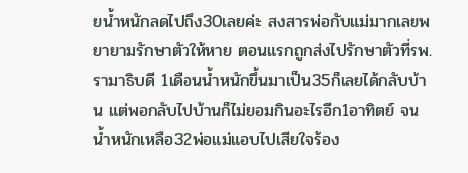ยน้ำหนักลดไปถึง30เลยค่ะ สงสารพ่อกับแม่มากเลยพยายามรักษาตัวให้หาย ตอนแรกถูกส่งไปรักษาตัวที่รพ.รามาธิบดี 1เดือนน้ำหนักขึ้นมาเป็น35ก็เลยได้กลับบ้าน แต่พอกลับไปบ้านก็ไม่ยอมกินอะไรอีก1อาทิตย์ จนน้ำหนักเหลือ32พ่อแม่แอบไปเสียใจร้อง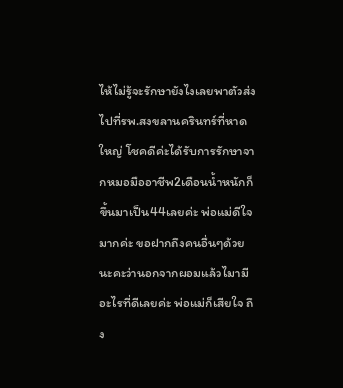ไห้ไม่รู้จะรักษายังไงเลยพาตัวส่งไปที่รพ.สงขลานครินทร์ที่หาดใหญ่ โชคดีค่ะได้รับการรักษาจากหมอมืออาชีพ2เดือนน้ำหนักก็ขึ้นมาเป็น44เลยค่ะ พ่อแม่ดีใจมากค่ะ ขอฝากถึงคนอื่นๆด้วยนะคะว่านอกจากผอมแล้วไมามีอะไรที่ดีเลยค่ะ พ่อแม่ก็เสียใจ ถึง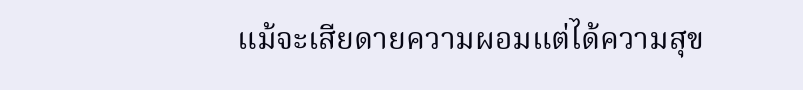แม้จะเสียดายความผอมแต่ได้ความสุข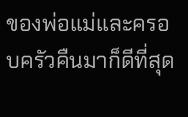ของพ่อแม่และครอบครัวคืนมาก็ดีที่สุด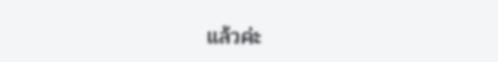แล้วค่ะ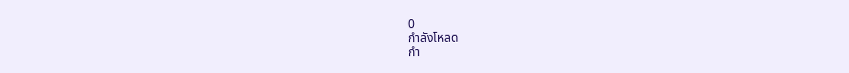0
กำลังโหลด
กำ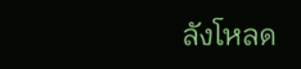ลังโหลด